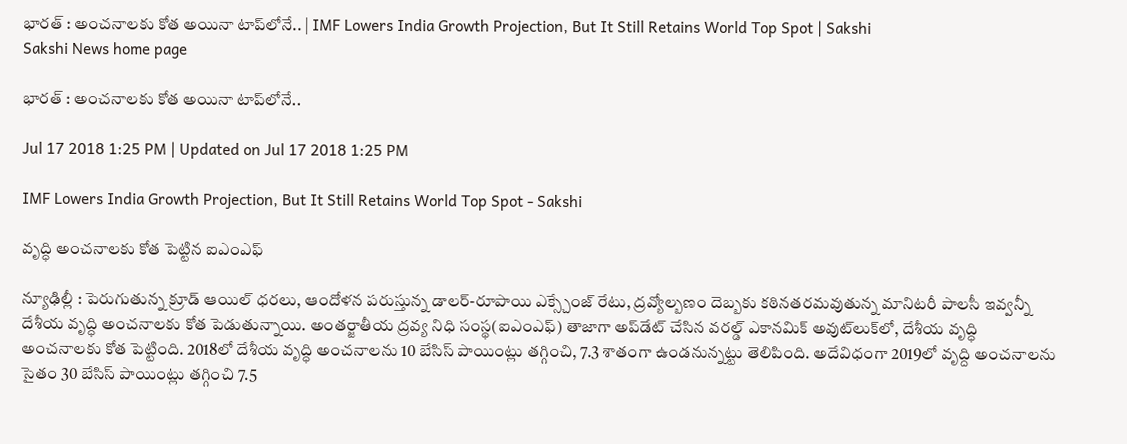భారత్‌ : అంచనాలకు కోత అయినా టాప్‌లోనే.. | IMF Lowers India Growth Projection, But It Still Retains World Top Spot | Sakshi
Sakshi News home page

భారత్‌ : అంచనాలకు కోత అయినా టాప్‌లోనే..

Jul 17 2018 1:25 PM | Updated on Jul 17 2018 1:25 PM

IMF Lowers India Growth Projection, But It Still Retains World Top Spot - Sakshi

వృద్ధి అంచనాలకు కోత పెట్టిన ఐఎంఎఫ్‌

న్యూఢిల్లీ : పెరుగుతున్న క్రూడ్‌ ఆయిల్‌ ధరలు, ఆందోళన పరుస్తున్న డాలర్‌-రూపాయి ఎక్స్చేంజ్‌ రేటు, ద్రవ్యోల్బణం దెబ్బకు కఠినతరమవుతున్న మానిటరీ పాలసీ ఇవ్వన్నీ దేశీయ వృద్ధి అంచనాలకు కోత పెడుతున్నాయి. అంతర్జాతీయ ద్రవ్య నిధి సంస్థ(ఐఎంఎఫ్‌) తాజాగా అప్‌డేట్‌ చేసిన వరల్డ్‌ ఎకానమిక్‌ అవుట్‌లుక్‌లో, దేశీయ వృద్ధి అంచనాలకు కోత పెట్టింది. 2018లో దేశీయ వృద్ధి అంచనాలను 10 బేసిస్‌ పాయింట్లు తగ్గించి, 7.3 శాతంగా ఉండనున్నట్టు తెలిపింది. అదేవిధంగా 2019లో వృద్ది అంచనాలను సైతం 30 బేసిస్‌ పాయింట్లు తగ్గించి 7.5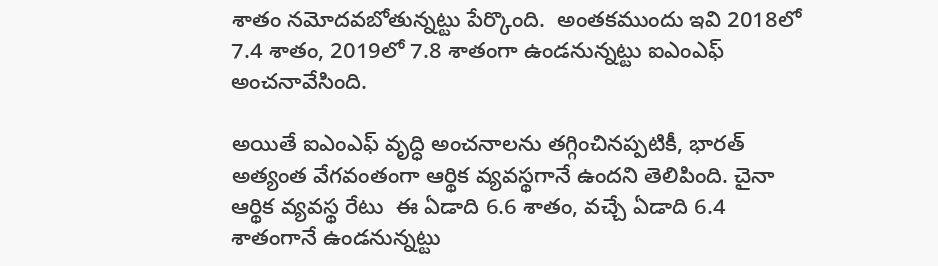శాతం నమోదవబోతున్నట్టు పేర్కొంది.  అంతకముందు ఇవి 2018లో 7.4 శాతం, 2019లో 7.8 శాతంగా ఉండనున్నట్టు ఐఎంఎఫ్‌ అంచనావేసింది.

అయితే ఐఎంఎఫ్‌ వృద్ధి అంచనాలను తగ్గించినప్పటికీ, భారత్‌ అత్యంత వేగవంతంగా ఆర్థిక వ్యవస్థగానే ఉందని తెలిపింది. చైనా ఆర్థిక వ్యవస్థ రేటు  ఈ ఏడాది 6.6 శాతం, వచ్చే ఏడాది 6.4 శాతంగానే ఉండనున్నట్టు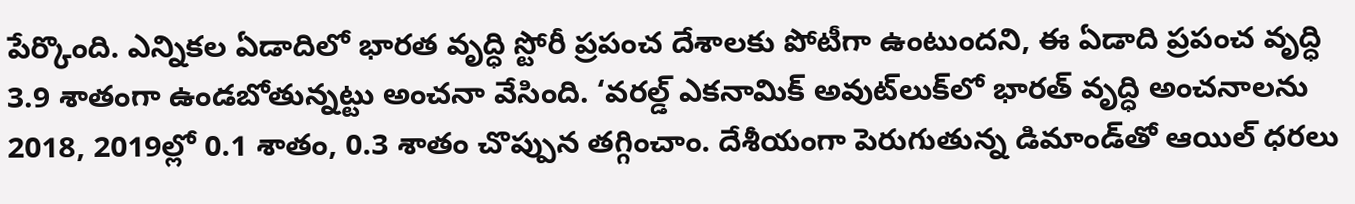పేర్కొంది. ఎన్నికల ఏడాదిలో భారత వృద్ధి స్టోరీ ప్రపంచ దేశాలకు పోటీగా ఉంటుందని, ఈ ఏడాది ప్రపంచ వృద్ధి 3.9 శాతంగా ఉండబోతున్నట్టు అంచనా వేసింది. ‘వరల్డ్‌ ఎకనామిక్‌ అవుట్‌లుక్‌లో భారత్‌ వృద్ధి అంచనాలను 2018, 2019ల్లో 0.1 శాతం, 0.3 శాతం చొప్పున తగ్గించాం. దేశీయంగా పెరుగుతున్న డిమాండ్‌తో ఆయిల్‌ ధరలు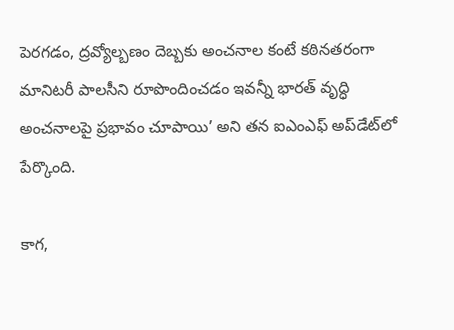పెరగడం, ద్రవ్యోల్బణం దెబ్బకు అంచనాల కంటే కఠినతరంగా మానిటరీ పాలసీని రూపొందించడం ఇవన్నీ భారత్‌ వృద్ధి అంచనాలపై ప్రభావం చూపాయి’ అని తన ఐఎంఎఫ్‌ అప్‌డేట్‌లో పేర్కొంది.

కాగ,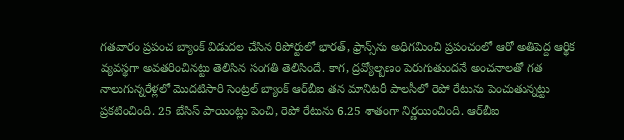గతవారం ప్రపంచ బ్యాంక్‌ విడుదల చేసిన రిపోర్టులో భారత్‌, ఫ్రాన్స్‌ను అధిగమించి ప్రపంచంలో ఆరో అతిపెద్ద ఆర్థిక వ్యవస్థగా అవతరించినట్టు తెలిసిన సంగతి తెలిసిందే. కాగ, ద్రవ్యోల్బణం పెరుగుతుందనే అంచనాలతో గత నాలుగున్నరేళ్లలో మొదటిసారి సెంట్రల్‌ బ్యాంక్‌ ఆర్‌బీఐ తన మానిటరీ పాలసీలో రెపో రేటును పెంచుతున్నట్టు ప్రకటించింది. 25 బేసిస్‌ పాయింట్లు పెంచి, రెపో రేటును 6.25 శాతంగా నిర్ణయించింది. ఆర్‌బీఐ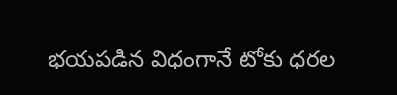భయపడిన విధంగానే టోకు ధరల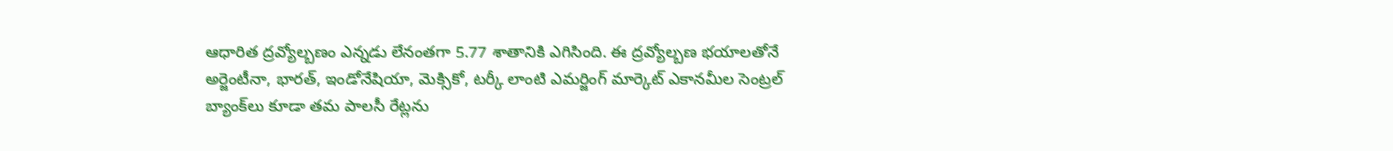ఆధారిత ద్రవ్యోల్బణం ఎన్నడు లేనంతగా 5.77 శాతానికి ఎగిసింది. ఈ ద్రవ్యోల్బణ భయాలతోనే అర్జెంటీనా, భారత్‌, ఇండోనేషియా, మెక్సికో, టర్కీ లాంటి ఎమర్జింగ్‌ మార్కెట్‌ ఎకానమీల సెంట్రల్‌ బ్యాంక్‌లు కూడా తమ పాలసీ రేట్లను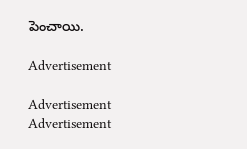పెంచాయి.

Advertisement

Advertisement
Advertisement